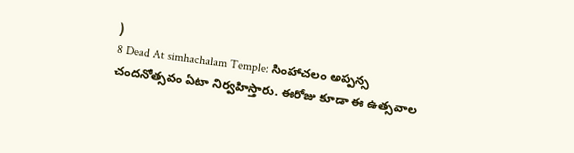)
8 Dead At simhachalam Temple: సింహాచలం అప్పన్స చందనోత్సవం ఏటా నిర్వహిస్తారు. ఈరోజు కూడా ఈ ఉత్సవాల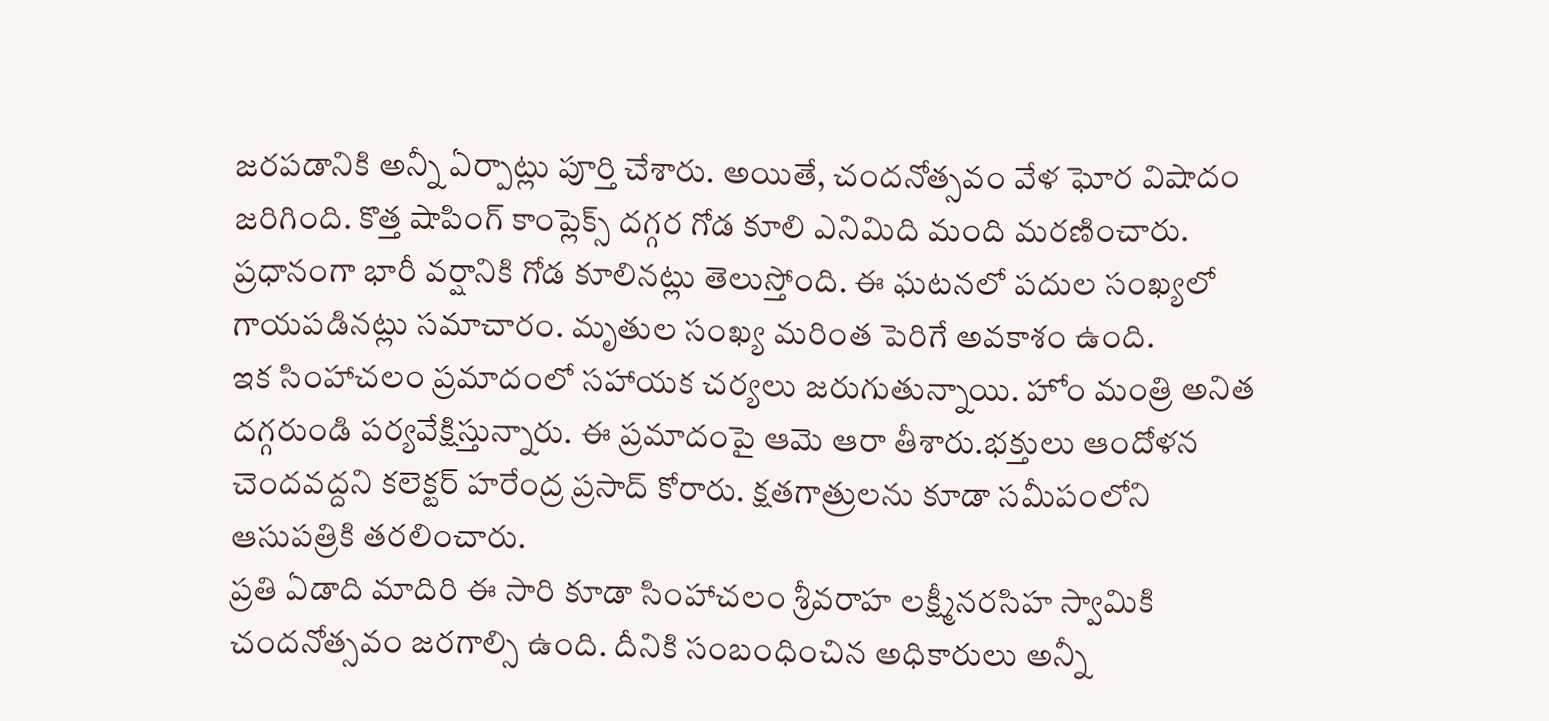జరపడానికి అన్నీ ఏర్పాట్లు పూర్తి చేశారు. అయితే, చందనోత్సవం వేళ ఘోర విషాదం జరిగింది. కొత్త షాపింగ్ కాంప్లెక్స్ దగ్గర గోడ కూలి ఎనిమిది మంది మరణించారు. ప్రధానంగా భారీ వర్షానికి గోడ కూలినట్లు తెలుస్తోంది. ఈ ఘటనలో పదుల సంఖ్యలో గాయపడినట్లు సమాచారం. మృతుల సంఖ్య మరింత పెరిగే అవకాశం ఉంది.
ఇక సింహాచలం ప్రమాదంలో సహాయక చర్యలు జరుగుతున్నాయి. హోం మంత్రి అనిత దగ్గరుండి పర్యవేక్షిస్తున్నారు. ఈ ప్రమాదంపై ఆమె ఆరా తీశారు.భక్తులు ఆందోళన చెందవద్దని కలెక్టర్ హరేంద్ర ప్రసాద్ కోరారు. క్షతగాత్రులను కూడా సమీపంలోని ఆసుపత్రికి తరలించారు.
ప్రతి ఏడాది మాదిరి ఈ సారి కూడా సింహాచలం శ్రీవరాహ లక్ష్మీనరసిహ స్వామికి చందనోత్సవం జరగాల్సి ఉంది. దీనికి సంబంధించిన అధికారులు అన్నీ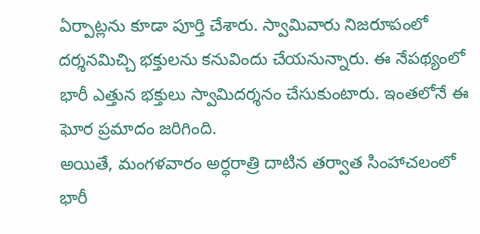ఏర్పాట్లను కూడా పూర్తి చేశారు. స్వామివారు నిజరూపంలో దర్శనమిచ్చి భక్తులను కనువిందు చేయనున్నారు. ఈ నేపథ్యంలో భారీ ఎత్తున భక్తులు స్వామిదర్శనం చేసుకుంటారు. ఇంతలోనే ఈ ఘోర ప్రమాదం జరిగింది.
అయితే, మంగళవారం అర్ధరాత్రి దాటిన తర్వాత సింహాచలంలో భారీ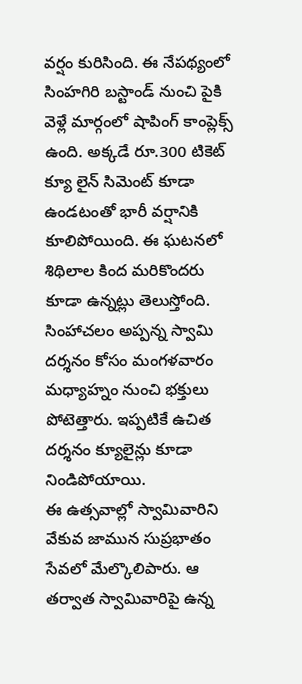వర్షం కురిసింది. ఈ నేపథ్యంలో సింహగిరి బస్టాండ్ నుంచి పైకి వెళ్లే మార్గంలో షాపింగ్ కాంప్లెక్స్ ఉంది. అక్కడే రూ.300 టికెట్ క్యూ లైన్ సిమెంట్ కూడా ఉండటంతో భారీ వర్షానికి కూలిపోయింది. ఈ ఘటనలో శిథిలాల కింద మరికొందరు కూడా ఉన్నట్లు తెలుస్తోంది. సింహాచలం అప్పన్న స్వామి దర్శనం కోసం మంగళవారం మధ్యాహ్నం నుంచి భక్తులు పోటెత్తారు. ఇప్పటికే ఉచిత దర్శనం క్యూలైన్లు కూడా నిండిపోయాయి.
ఈ ఉత్సవాల్లో స్వామివారిని వేకువ జామున సుప్రభాతం సేవలో మేల్కొలిపారు. ఆ తర్వాత స్వామివారిపై ఉన్న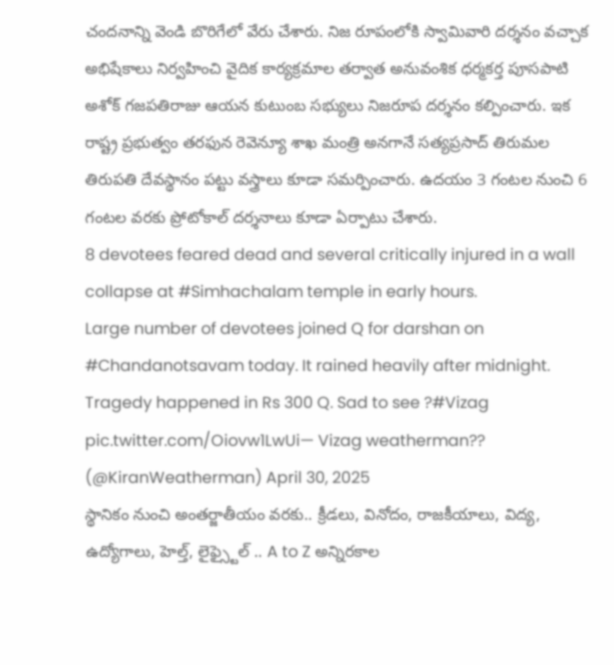చందనాన్ని వెండి బొరిగేలో వేరు చేశారు. నిజ రూపంలోకి స్వామివారి దర్శనం వచ్చాక అభిషేకాలు నిర్వహించి వైదిక కార్యక్రమాల తర్వాత అనువంశిక ధర్మకర్త పూసపాటి అశోక్ గజపతిరాజు ఆయన కుటుంబ సభ్యులు నిజరూప దర్శనం కల్పించారు. ఇక రాష్ట్ర ప్రభుత్వం తరఫున రెవెన్యూ శాఖ మంత్రి అనగానే సత్యప్రసాద్ తిరుమల తిరుపతి దేవస్థానం పట్టు వస్త్రాలు కూడా సమర్పించారు. ఉదయం 3 గంటల నుంచి 6 గంటల వరకు ప్రోటోకాల్ దర్శనాలు కూడా ఏర్పాటు చేశారు.
8 devotees feared dead and several critically injured in a wall collapse at #Simhachalam temple in early hours.
Large number of devotees joined Q for darshan on #Chandanotsavam today. It rained heavily after midnight. Tragedy happened in Rs 300 Q. Sad to see ?#Vizag pic.twitter.com/Oiovw1LwUi— Vizag weatherman?? (@KiranWeatherman) April 30, 2025
స్థానికం నుంచి అంతర్జాతీయం వరకు.. క్రీడలు, వినోదం, రాజకీయాలు, విద్య, ఉద్యోగాలు, హెల్త్, లైఫ్స్టైల్ .. A to Z అన్నిరకాల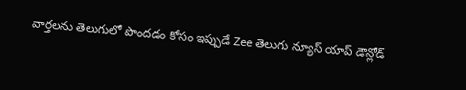వార్తలను తెలుగులో పొందడం కోసం ఇప్పుడే Zee తెలుగు న్యూస్ యాప్ డౌన్లోడ్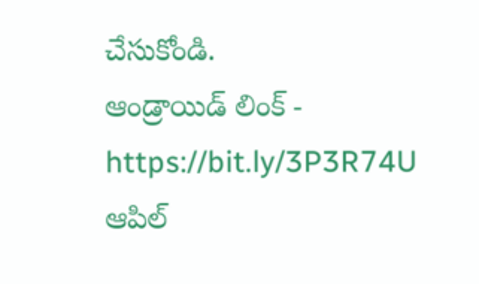చేసుకోండి.
ఆండ్రాయిడ్ లింక్ - https://bit.ly/3P3R74U
ఆపిల్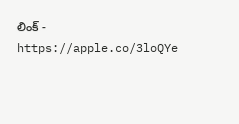లింక్ - https://apple.co/3loQYe